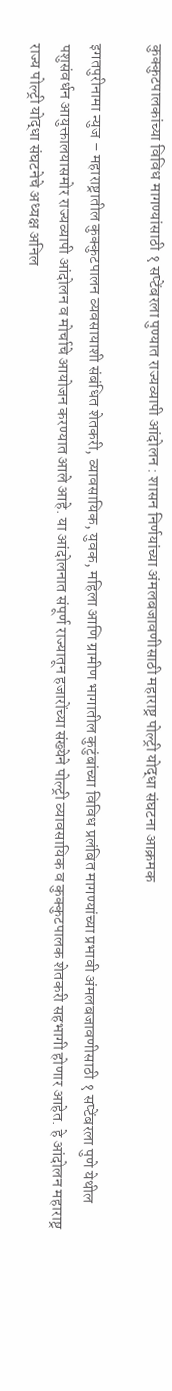कुक्कुटपालकांच्या विविध मागण्यांसाठी १ सप्टेंबरला पुण्यात राज्यव्यापी आंदोलन : शासन निर्णयांच्या अंमलबजावणीसाठी महाराष्ट्र पोल्ट्री योद्धा संघटना आक्रमक

इगतपुरीनामा न्युज – महाराष्ट्रातील कुक्कुटपालन व्यवसायाशी संबंधित शेतकरी, व्यावसायिक, युवक, महिला आणि ग्रामीण भागातील कुटुंबांच्या विविध प्रलंबित मागण्यांच्या प्रभावी अंमलबजावणीसाठी १ सप्टेंबरला पुणे येथील पशुसंवर्धन आयुक्तालयासमोर राज्यव्यापी आंदोलन व मोर्चाचे आयोजन करण्यात आले आहे. या आंदोलनात संपूर्ण राज्यातून हजारोंच्या संख्येने पोल्ट्री व्यावसायिक व कुक्कुटपालक शेतकरी सहभागी होणार आहेत. हे आंदोलन महाराष्ट्र राज्य पोल्ट्री योद्धा संघटनेचे अध्यक्ष अनिल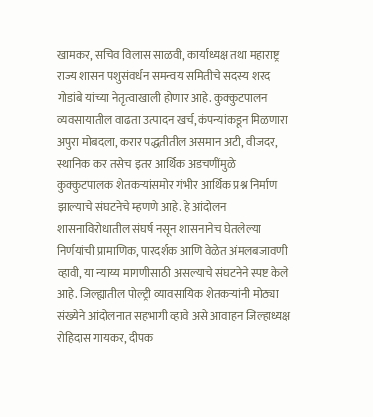खामकर, सचिव विलास साळवी, कार्याध्यक्ष तथा महाराष्ट्र राज्य शासन पशुसंवर्धन समन्वय समितीचे सदस्य शरद गोडांबे यांच्या नेतृत्वाखाली होणार आहे. कुक्कुटपालन व्यवसायातील वाढता उत्पादन खर्च, कंपन्यांकडून मिळणारा अपुरा मोबदला, करार पद्धतीतील असमान अटी, वीजदर, स्थानिक कर तसेच इतर आर्थिक अडचणींमुळे कुक्कुटपालक शेतकऱ्यांसमोर गंभीर आर्थिक प्रश्न निर्माण झाल्याचे संघटनेचे म्हणणे आहे. हे आंदोलन शासनाविरोधातील संघर्ष नसून शासनानेच घेतलेल्या निर्णयांची प्रामाणिक, पारदर्शक आणि वेळेत अंमलबजावणी व्हावी, या न्याय्य मागणीसाठी असल्याचे संघटनेने स्पष्ट केले आहे. जिल्ह्यातील पोल्ट्री व्यावसायिक शेतकऱ्यांनी मोठ्या संख्येने आंदोलनात सहभागी व्हावे असे आवाहन जिल्हाध्यक्ष रोहिदास गायकर, दीपक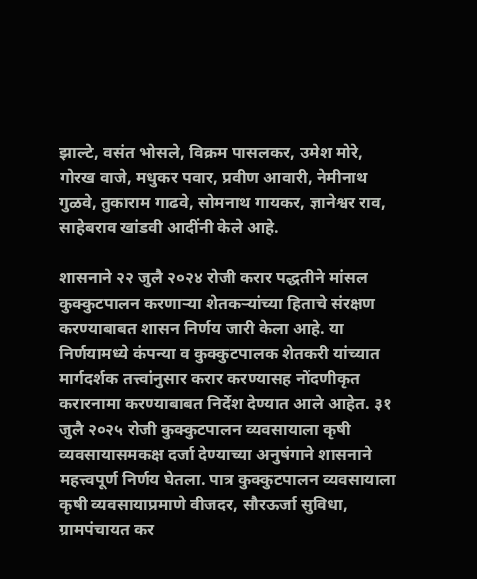झाल्टे, वसंत भोसले, विक्रम पासलकर, उमेश मोरे, गोरख वाजे, मधुकर पवार, प्रवीण आवारी, नेमीनाथ गुळवे, तुकाराम गाढवे, सोमनाथ गायकर, ज्ञानेश्वर राव, साहेबराव खांडवी आदींनी केले आहे.

शासनाने २२ जुलै २०२४ रोजी करार पद्धतीने मांसल कुक्कुटपालन करणाऱ्या शेतकऱ्यांच्या हिताचे संरक्षण करण्याबाबत शासन निर्णय जारी केला आहे. या निर्णयामध्ये कंपन्या व कुक्कुटपालक शेतकरी यांच्यात मार्गदर्शक तत्त्वांनुसार करार करण्यासह नोंदणीकृत करारनामा करण्याबाबत निर्देश देण्यात आले आहेत. ३१ जुलै २०२५ रोजी कुक्कुटपालन व्यवसायाला कृषी व्यवसायासमकक्ष दर्जा देण्याच्या अनुषंगाने शासनाने महत्त्वपूर्ण निर्णय घेतला. पात्र कुक्कुटपालन व्यवसायाला कृषी व्यवसायाप्रमाणे वीजदर, सौरऊर्जा सुविधा, ग्रामपंचायत कर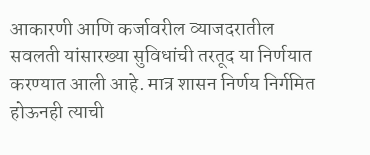आकारणी आणि कर्जावरील व्याजदरातील सवलती यांसारख्या सुविधांची तरतूद या निर्णयात करण्यात आली आहे. मात्र शासन निर्णय निर्गमित होऊनही त्याची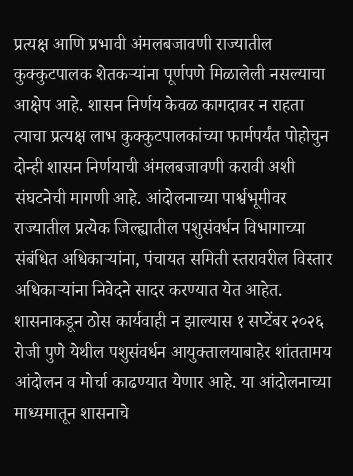प्रत्यक्ष आणि प्रभावी अंमलबजावणी राज्यातील कुक्कुटपालक शेतकऱ्यांना पूर्णपणे मिळालेली नसल्याचा आक्षेप आहे. शासन निर्णय केवळ कागदावर न राहता त्याचा प्रत्यक्ष लाभ कुक्कुटपालकांच्या फार्मपर्यंत पोहोचुन दोन्ही शासन निर्णयाची अंमलबजावणी करावी अशी संघटनेची मागणी आहे. आंदोलनाच्या पार्श्वभूमीवर राज्यातील प्रत्येक जिल्ह्यातील पशुसंवर्धन विभागाच्या संबंधित अधिकाऱ्यांना, पंचायत समिती स्तरावरील विस्तार अधिकाऱ्यांना निवेदने सादर करण्यात येत आहेत. शासनाकडून ठोस कार्यवाही न झाल्यास १ सप्टेंबर २०२६ रोजी पुणे येथील पशुसंवर्धन आयुक्तालयाबाहेर शांततामय आंदोलन व मोर्चा काढण्यात येणार आहे. या आंदोलनाच्या माध्यमातून शासनाचे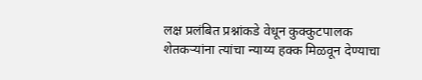लक्ष प्रलंबित प्रश्नांकडे वेधून कुक्कुटपालक शेतकऱ्यांना त्यांचा न्याय्य हक्क मिळवून देण्याचा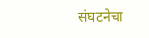संघटनेचा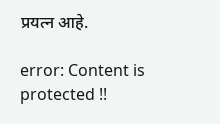प्रयत्न आहे.

error: Content is protected !!